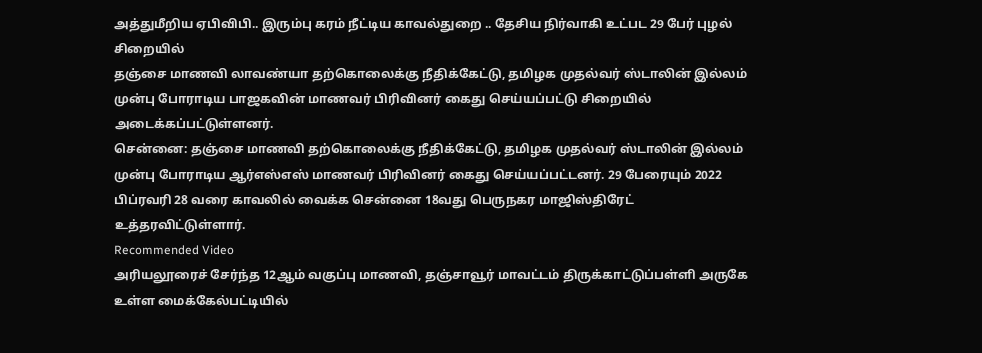அத்துமீறிய ஏபிவிபி.. இரும்பு கரம் நீட்டிய காவல்துறை .. தேசிய நிர்வாகி உட்பட 29 பேர் புழல் சிறையில்
தஞ்சை மாணவி லாவண்யா தற்கொலைக்கு நீதிக்கேட்டு, தமிழக முதல்வர் ஸ்டாலின் இல்லம் முன்பு போராடிய பாஜகவின் மாணவர் பிரிவினர் கைது செய்யப்பட்டு சிறையில் அடைக்கப்பட்டுள்ளனர்.
சென்னை: தஞ்சை மாணவி தற்கொலைக்கு நீதிக்கேட்டு, தமிழக முதல்வர் ஸ்டாலின் இல்லம் முன்பு போராடிய ஆர்எஸ்எஸ் மாணவர் பிரிவினர் கைது செய்யப்பட்டனர். 29 பேரையும் 2022 பிப்ரவரி 28 வரை காவலில் வைக்க சென்னை 18வது பெருநகர மாஜிஸ்திரேட் உத்தரவிட்டுள்ளார்.
Recommended Video
அரியலூரைச் சேர்ந்த 12ஆம் வகுப்பு மாணவி, தஞ்சாவூர் மாவட்டம் திருக்காட்டுப்பள்ளி அருகே உள்ள மைக்கேல்பட்டியில்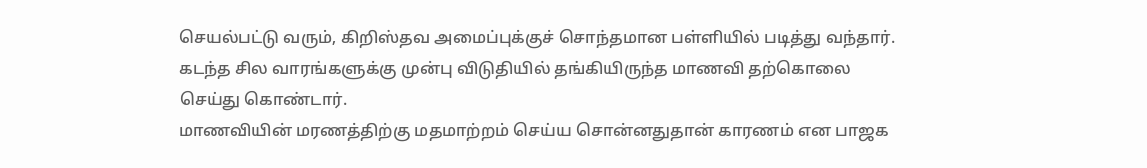செயல்பட்டு வரும், கிறிஸ்தவ அமைப்புக்குச் சொந்தமான பள்ளியில் படித்து வந்தார்.
கடந்த சில வாரங்களுக்கு முன்பு விடுதியில் தங்கியிருந்த மாணவி தற்கொலை செய்து கொண்டார்.
மாணவியின் மரணத்திற்கு மதமாற்றம் செய்ய சொன்னதுதான் காரணம் என பாஜக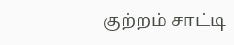குற்றம் சாட்டி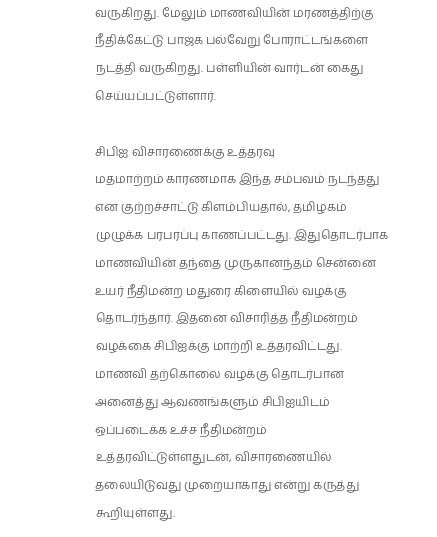வருகிறது. மேலும் மாணவியின் மரணத்திற்கு நீதிக்கேட்டு பாஜக பல்வேறு போராட்டங்களை நடத்தி வருகிறது. பள்ளியின் வார்டன் கைது செய்யப்பட்டுள்ளார்.

சிபிஐ விசாரணைக்கு உத்தரவு
மதமாற்றம் காரணமாக இந்த சம்பவம் நடந்தது என குற்றச்சாட்டு கிளம்பியதால், தமிழகம் முழுக்க பரபரப்பு காணப்பட்டது. இதுதொடர்பாக மாணவியின் தந்தை முருகானந்தம் சென்னை உயர் நீதிமன்ற மதுரை கிளையில் வழக்கு தொடர்ந்தார். இதனை விசாரித்த நீதிமன்றம் வழக்கை சிபிஐக்கு மாற்றி உத்தரவிட்டது. மாணவி தற்கொலை வழக்கு தொடர்பான அனைத்து ஆவணங்களும் சிபிஐயிடம் ஒப்படைக்க உச்ச நீதிமன்றம் உத்தரவிட்டுள்ளதுடன், விசாரணையில் தலையிடுவது முறையாகாது என்று கருத்து கூறியுள்ளது.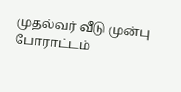முதல்வர் வீடு முன்பு போராட்டம்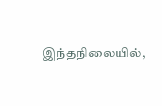இந்தநிலையில்,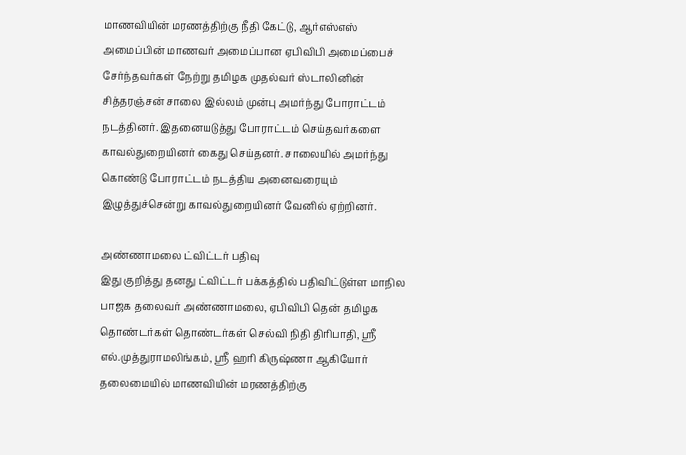மாணவியின் மரணத்திற்கு நீதி கேட்டு, ஆர்எஸ்எஸ் அமைப்பின் மாணவர் அமைப்பான ஏபிவிபி அமைப்பைச் சேர்ந்தவர்கள் நேற்று தமிழக முதல்வர் ஸ்டாலினின் சித்தரஞ்சன் சாலை இல்லம் முன்பு அமர்ந்து போராட்டம் நடத்தினர். இதனையடுத்து போராட்டம் செய்தவர்களை காவல்துறையினர் கைது செய்தனர். சாலையில் அமர்ந்து கொண்டு போராட்டம் நடத்திய அனைவரையும் இழுத்துச்சென்று காவல்துறையினர் வேனில் ஏற்றினர்.

அண்ணாமலை ட்விட்டர் பதிவு
இது குறித்து தனது ட்விட்டர் பக்கத்தில் பதிவிட்டுள்ள மாநில பாஜக தலைவர் அண்ணாமலை, ஏபிவிபி தென் தமிழக தொண்டர்கள் தொண்டர்கள் செல்வி நிதி திரிபாதி, ஸ்ரீ எல்.முத்துராமலிங்கம், ஸ்ரீ ஹரி கிருஷ்ணா ஆகியோர் தலைமையில் மாணவியின் மரணத்திற்கு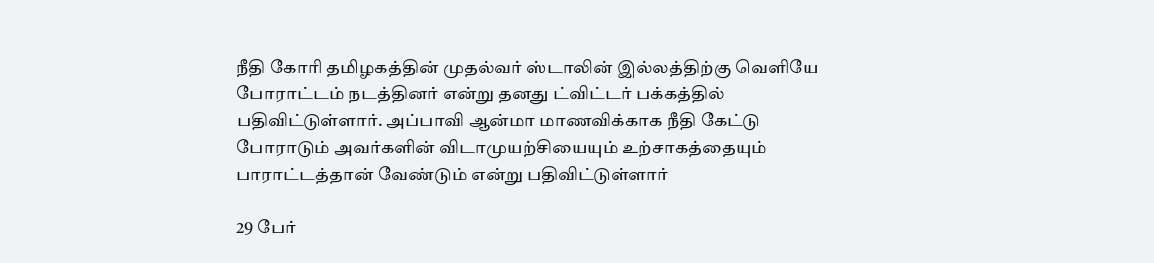நீதி கோரி தமிழகத்தின் முதல்வர் ஸ்டாலின் இல்லத்திற்கு வெளியே போராட்டம் நடத்தினர் என்று தனது ட்விட்டர் பக்கத்தில் பதிவிட்டுள்ளார். அப்பாவி ஆன்மா மாணவிக்காக நீதி கேட்டு போராடும் அவர்களின் விடாமுயற்சியையும் உற்சாகத்தையும் பாராட்டத்தான் வேண்டும் என்று பதிவிட்டுள்ளார்

29 பேர்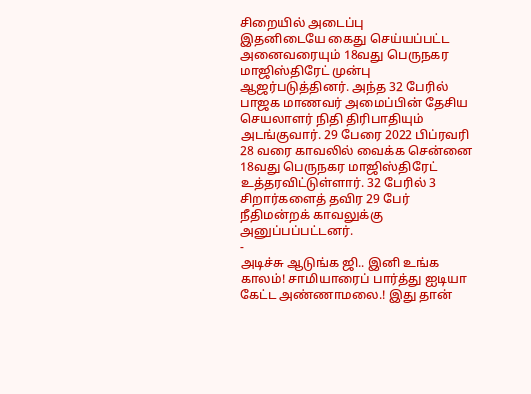சிறையில் அடைப்பு
இதனிடையே கைது செய்யப்பட்ட அனைவரையும் 18வது பெருநகர மாஜிஸ்திரேட் முன்பு ஆஜர்படுத்தினர். அந்த 32 பேரில் பாஜக மாணவர் அமைப்பின் தேசிய செயலாளர் நிதி திரிபாதியும் அடங்குவார். 29 பேரை 2022 பிப்ரவரி 28 வரை காவலில் வைக்க சென்னை 18வது பெருநகர மாஜிஸ்திரேட் உத்தரவிட்டுள்ளார். 32 பேரில் 3 சிறார்களைத் தவிர 29 பேர் நீதிமன்றக் காவலுக்கு அனுப்பப்பட்டனர்.
-
அடிச்சு ஆடுங்க ஜி.. இனி உங்க காலம்! சாமியாரைப் பார்த்து ஐடியா கேட்ட அண்ணாமலை.! இது தான்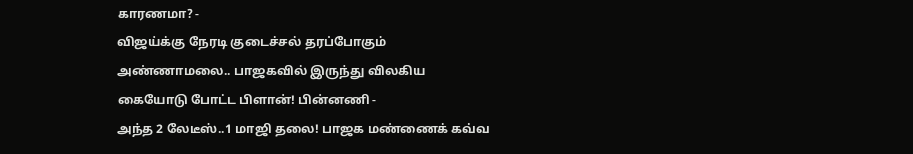காரணமா? -
விஜய்க்கு நேரடி குடைச்சல் தரப்போகும் அண்ணாமலை.. பாஜகவில் இருந்து விலகிய கையோடு போட்ட பிளான்! பின்னணி -
அந்த 2 லேடீஸ்..1 மாஜி தலை! பாஜக மண்ணைக் கவ்வ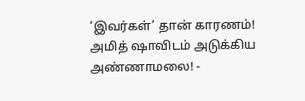‘இவர்கள்’ தான் காரணம்! அமித் ஷாவிடம் அடுக்கிய அண்ணாமலை! -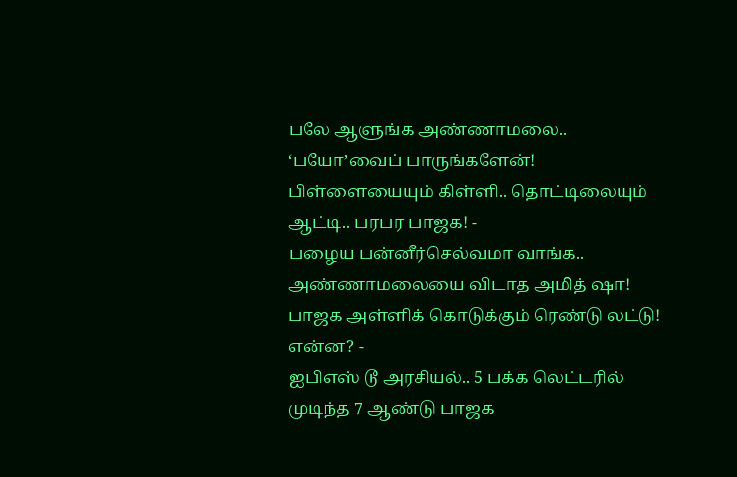பலே ஆளுங்க அண்ணாமலை.. ‘பயோ’வைப் பாருங்களேன்! பிள்ளையையும் கிள்ளி.. தொட்டிலையும் ஆட்டி.. பரபர பாஜக! -
பழைய பன்னீர்செல்வமா வாங்க.. அண்ணாமலையை விடாத அமித் ஷா! பாஜக அள்ளிக் கொடுக்கும் ரெண்டு லட்டு! என்ன? -
ஐபிஎஸ் டூ அரசியல்.. 5 பக்க லெட்டரில் முடிந்த 7 ஆண்டு பாஜக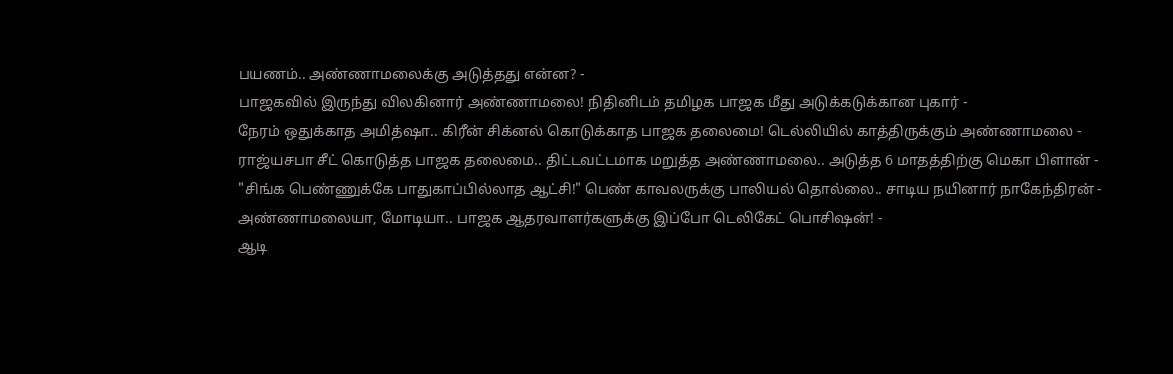பயணம்.. அண்ணாமலைக்கு அடுத்தது என்ன? -
பாஜகவில் இருந்து விலகினார் அண்ணாமலை! நிதினிடம் தமிழக பாஜக மீது அடுக்கடுக்கான புகார் -
நேரம் ஒதுக்காத அமித்ஷா.. கிரீன் சிக்னல் கொடுக்காத பாஜக தலைமை! டெல்லியில் காத்திருக்கும் அண்ணாமலை -
ராஜ்யசபா சீட் கொடுத்த பாஜக தலைமை.. திட்டவட்டமாக மறுத்த அண்ணாமலை.. அடுத்த 6 மாதத்திற்கு மெகா பிளான் -
"சிங்க பெண்ணுக்கே பாதுகாப்பில்லாத ஆட்சி!" பெண் காவலருக்கு பாலியல் தொல்லை.. சாடிய நயினார் நாகேந்திரன் -
அண்ணாமலையா, மோடியா.. பாஜக ஆதரவாளர்களுக்கு இப்போ டெலிகேட் பொசிஷன்! -
ஆடி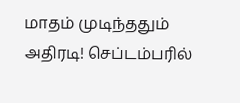மாதம் முடிந்ததும் அதிரடி! செப்டம்பரில்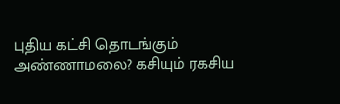புதிய கட்சி தொடங்கும் அண்ணாமலை? கசியும் ரகசிய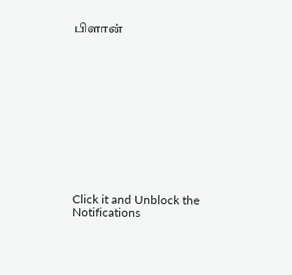பிளான்












Click it and Unblock the Notifications